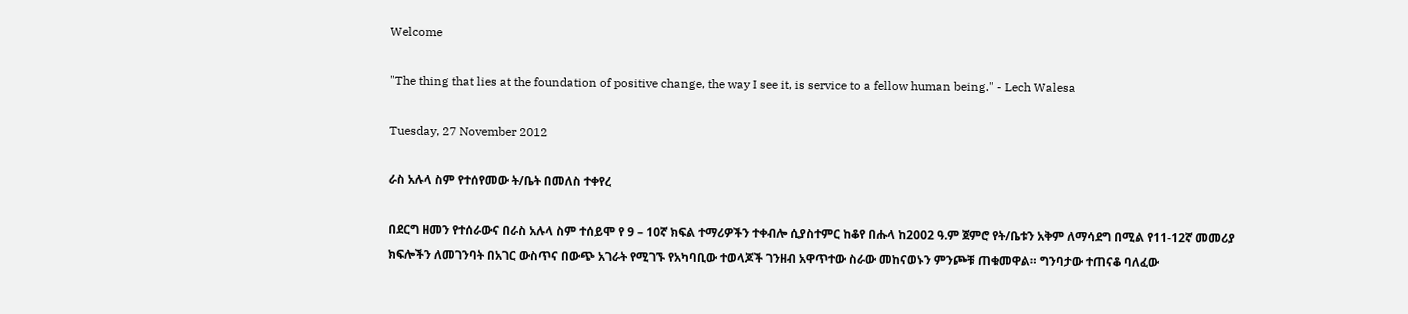Welcome

"The thing that lies at the foundation of positive change, the way I see it, is service to a fellow human being." - Lech Walesa

Tuesday, 27 November 2012

ራስ አሉላ ስም የተሰየመው ት/ቤት በመለስ ተቀየረ

በደርግ ዘመን የተሰራውና በራስ አሉላ ስም ተሰይሞ የ 9 – 10ኛ ክፍል ተማሪዎችን ተቀብሎ ሲያስተምር ከቆየ በሑላ ከ2002 ዓ.ም ጀምሮ የት/ቤቱን አቅም ለማሳደግ በሚል የ11-12ኛ መመሪያ ክፍሎችን ለመገንባት በአገር ውስጥና በውጭ አገራት የሚገኙ የአካባቢው ተወላጆች ገንዘብ አዋጥተው ስራው መከናወኑን ምንጮቹ ጠቁመዋል። ግንባታው ተጠናቆ ባለፈው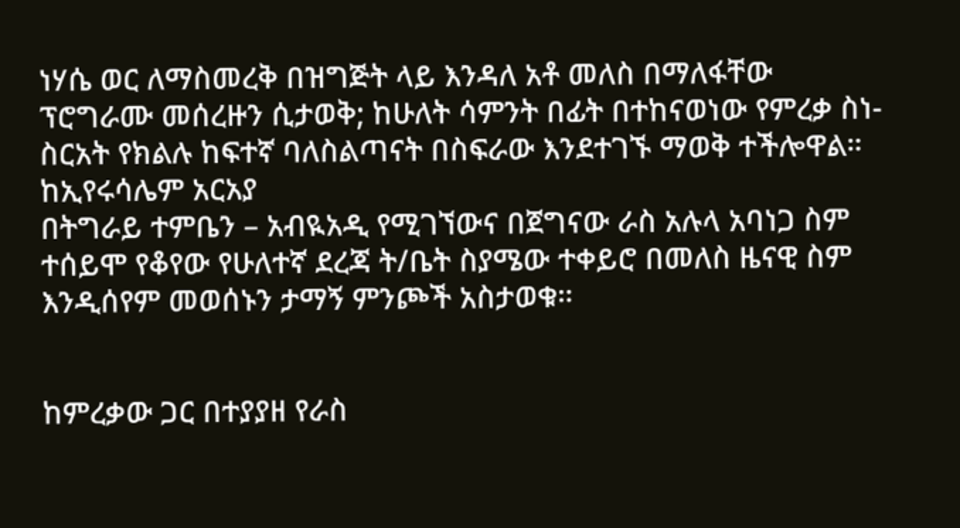ነሃሴ ወር ለማስመረቅ በዝግጅት ላይ እንዳለ አቶ መለስ በማለፋቸው ፕሮግራሙ መሰረዙን ሲታወቅ; ከሁለት ሳምንት በፊት በተከናወነው የምረቃ ስነ-ስርአት የክልሉ ከፍተኛ ባለስልጣናት በስፍራው እንደተገኙ ማወቅ ተችሎዋል።
ከኢየሩሳሌም አርአያ
በትግራይ ተምቤን – አብዪአዲ የሚገኘውና በጀግናው ራስ አሉላ አባነጋ ስም ተሰይሞ የቆየው የሁለተኛ ደረጃ ት/ቤት ስያሜው ተቀይሮ በመለስ ዜናዊ ስም እንዲሰየም መወሰኑን ታማኝ ምንጮች አስታወቁ።


ከምረቃው ጋር በተያያዘ የራስ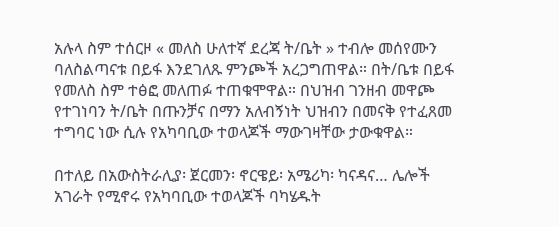አሉላ ስም ተሰርዞ « መለስ ሁለተኛ ደረጃ ት/ቤት » ተብሎ መሰየሙን ባለስልጣናቱ በይፋ እንደገለጹ ምንጮች አረጋግጠዋል። በት/ቤቱ በይፋ የመለስ ስም ተፅፎ መለጠፉ ተጠቁሞዋል። በህዝብ ገንዘብ መዋጮ የተገነባን ት/ቤት በጡንቻና በማን አለብኝነት ህዝብን በመናቅ የተፈጸመ ተግባር ነው ሲሉ የአካባቢው ተወላጆች ማውገዛቸው ታውቁዋል።

በተለይ በአውስትራሊያ፡ ጀርመን፡ ኖርዌይ፡ አሜሪካ፡ ካናዳና… ሌሎች አገራት የሚኖሩ የአካባቢው ተወላጆች ባካሄዱት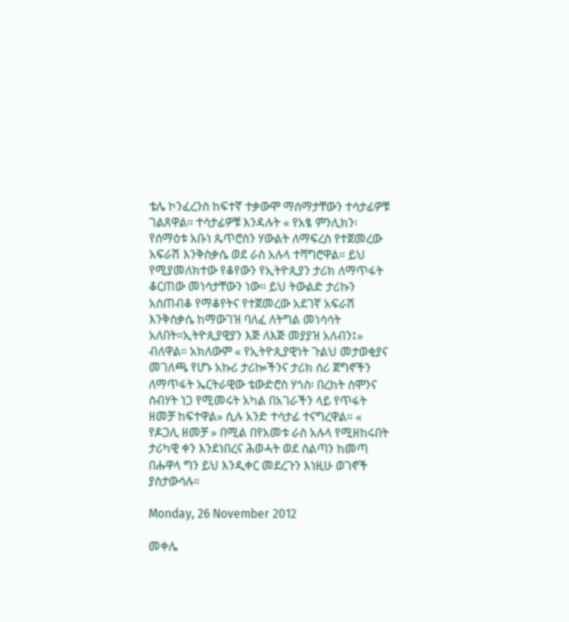ቴሌ ኮንፈረንስ ከፍተኛ ተቃውሞ ማሰማታቸውን ተሳታፊዎቹ ገልጸዋል። ተሳታፊዎቹ እንዳሉት « የአፄ ምንሊክን፡ የሰማዕቱ አቡነ ጴጥሮስን ሃውልት ለማፍረስ የተጀመረው አፍራሽ እንቅስቃሴ ወደ ራስ አሉላ ተሻግሮዋል። ይህ የሚያመለክተው የቆየውን የኢትዮጲያን ታሪክ ለማጥፋት ቆርጠው መነሳታቸውን ነው። ይህ ትውልድ ታሪኩን አስጠብቆ የማቆየትና የተጀመረው አደገኛ አፍራሽ እንቅስቃሴ ከማውገዝ ባለፈ ለትግል መነሳሳት አለበት።ኢትዮጲያዊያን እጅ ለእጅ መያያዝ አለብን፤» ብለዋል። አክለውም « የኢትዮጲያዊነት ጉልህ መታወቂያና መገለጫ የሆኑ አኩሪ ታሪኰችንና ታሪክ ሰሪ ጀግኖችን ለማጥፋት ኤርትራዊው ቴውድሮስ ሃጎስ፡ በረከት ስሞንና ስብሃት ነጋ የሚመሩት አካል በአገራችን ላይ የጥፋት ዘመቻ ከፍተዋል» ሲሉ አንድ ተሳታፊ ተናግረዋል። « የዶጋሊ ዘመቻ » በሚል በየአመቱ ራስ አሉላ የሚዘከሩበት ታሪካዊ ቀን እንደነበረና ሕወሓት ወደ ስልጣን ከመጣ በሑዋላ ግን ይህ እንዲቀር መደረጉን እነዚሁ ወገኖች ያስታውሳሉ።

Monday, 26 November 2012

መቀሌ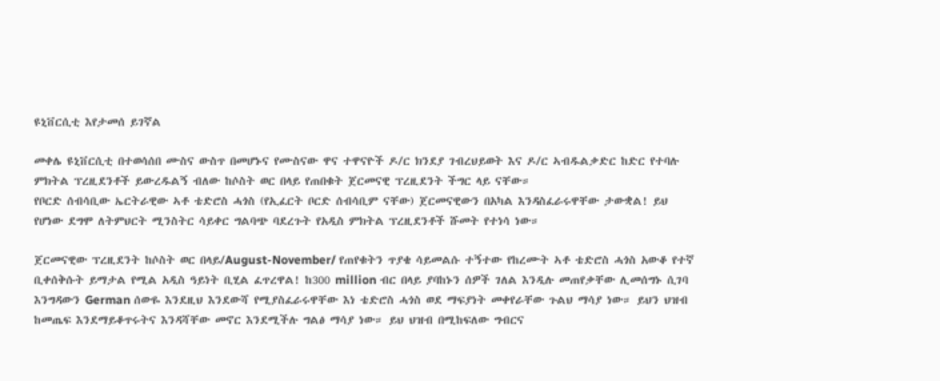ዩኒቨርሲቲ እየታመሰ ይገኛል

መቀሌ ዩኒቨርሲቲ በተወሳሰበ ሙስና ውስጥ በመሆኑና የሙስናው ዋና ተዋናዮች ዶ/ር ክንደያ ገብረህይወት እና ዶ/ር ኣብዱልቃድር ከድር የተባሉ ምክትል ፕረዚደንቶች ይውረዱልኝ ብለው ከሶስት ወር በላይ የጠበቁት ጀርመናዊ ፕረዚደንት ችግር ላይ ናቸው።
የቦርድ ሰብሳቢው ኤርትራዊው ኣቶ ቴድሮስ ሓጎስ (የኢፈርት ቦርድ ሰብሳቢም ናቸው) ጀርመናዊውን በአካል እንዳስፈራሩዋቸው ታውቋል! ይህ የሆነው ደግሞ ለትምህርት ሚንስትር ሳይቀር ግልባጭ ባደረጉት የአዲስ ምክትል ፕረዚደንቶች ሹመት የተነሳ ነው።

ጀርመናዊው ፕረዚደንት ከሶስት ወር በላይ/August-November/ የጠየቁትን ጥያቄ ሳይመልሱ ተኝተው የከረሙት ኣቶ ቴድሮስ ሓጎስ አውቆ የተኛ ቢቀሰቅሱት ይማታል የሚል አዲስ ዓይነት ቢሂል ፈጥረዋል! ከ300 million ብር በላይ ያባከኑን ሰዎች ገለል እንዲሉ መጠየቃቸው ሊመሰግኑ ሲገባ እንግዳውን German ሰውዬ እንደዚህ እንደውሻ የሚያስፈራሩዋቸው እነ ቴድሮስ ሓጎስ ወደ ማፍያነት መቀየራቸው ጉልህ ማሳያ ነው። ይህን ህዝብ ከመጤፍ እንደማይቆጥሩትና እንዳሻቸው መኖር እንደሚችሉ ግልፅ ማሳያ ነው። ይህ ህዝብ በሚከፍለው ግብርና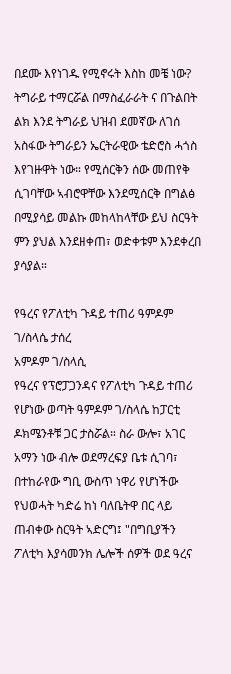በደሙ እየነገዱ የሚኖሩት እስከ መቼ ነው? ትግራይ ተማርሯል በማስፈራራት ና በጉልበት ልክ እንደ ትግራይ ህዝብ ደመኛው ለገሰ አስፋው ትግራይን ኤርትራዊው ቴድሮስ ሓጎስ እየገዙዋት ነው። የሚሰርቅን ሰው መጠየቅ ሲገባቸው ኣብሮዋቸው እንደሚሰርቅ በግልፅ በሚያሳይ መልኩ መከላከላቸው ይህ ስርዓት ምን ያህል እንደዘቀጠ፣ ወድቀቱም እንደቀረበ ያሳያል።

የዓረና የፖለቲካ ጉዳይ ተጠሪ ዓምዶም ገ/ስላሴ ታሰረ
አምዶም ገ/ስላሲ
የዓረና የፕሮፓጋንዳና የፖለቲካ ጉዳይ ተጠሪ የሆነው ወጣት ዓምዶም ገ/ስላሴ ከፓርቲ ዶክሜንቶቹ ጋር ታስሯል። ስራ ውሎ፣ አገር አማን ነው ብሎ ወደማረፍያ ቤቱ ሲገባ፣ በተከራየው ግቢ ውስጥ ነዋሪ የሆነችው የህወሓት ካድሬ ከነ ባለቤትዋ በር ላይ ጠብቀው ስርዓት ኣድርግ፤ "በግቢያችን ፖለቲካ እያሳመንክ ሌሎች ሰዎች ወደ ዓረና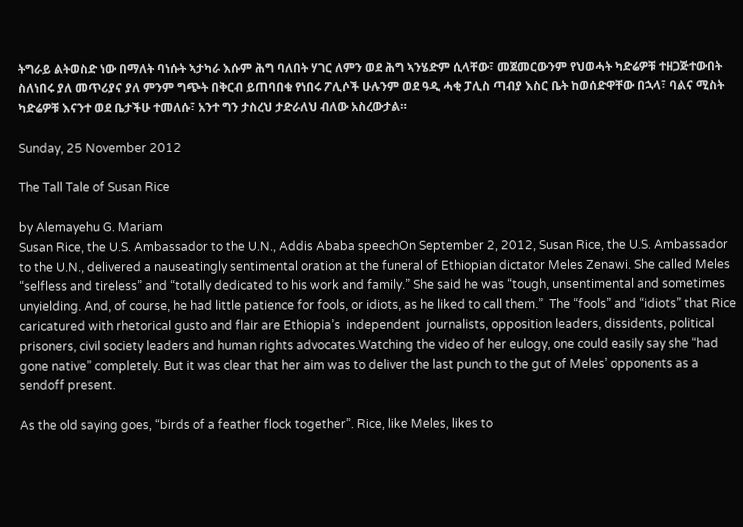ትግራይ ልትወስድ ነው በማለት ባነሱት ኣታካራ እሱም ሕግ ባለበት ሃገር ለምን ወደ ሕግ ኣንሄድም ሲላቸው፣ መጀመርውንም የህወሓት ካድሬዎቹ ተዘጋጅተውበት ስለነበሩ ያለ መጥሪያና ያለ ምንም ግጭት በቅርብ ይጠባበቁ የነበሩ ፖሊሶች ሁሉንም ወደ ዓዲ ሓቂ ፓሊስ ጣብያ እስር ቤት ከወሰድዋቸው በኋላ፣ ባልና ሚስት ካድሬዎቹ እናንተ ወደ ቤታችሁ ተመለሱ፣ አንተ ግን ታስረህ ታድራለህ ብለው አስረውታል።

Sunday, 25 November 2012

The Tall Tale of Susan Rice

by Alemayehu G. Mariam
Susan Rice, the U.S. Ambassador to the U.N., Addis Ababa speechOn September 2, 2012, Susan Rice, the U.S. Ambassador to the U.N., delivered a nauseatingly sentimental oration at the funeral of Ethiopian dictator Meles Zenawi. She called Meles “selfless and tireless” and “totally dedicated to his work and family.” She said he was “tough, unsentimental and sometimes unyielding. And, of course, he had little patience for fools, or idiots, as he liked to call them.”  The “fools” and “idiots” that Rice caricatured with rhetorical gusto and flair are Ethiopia’s  independent  journalists, opposition leaders, dissidents, political prisoners, civil society leaders and human rights advocates.Watching the video of her eulogy, one could easily say she “had gone native” completely. But it was clear that her aim was to deliver the last punch to the gut of Meles’ opponents as a sendoff present.

As the old saying goes, “birds of a feather flock together”. Rice, like Meles, likes to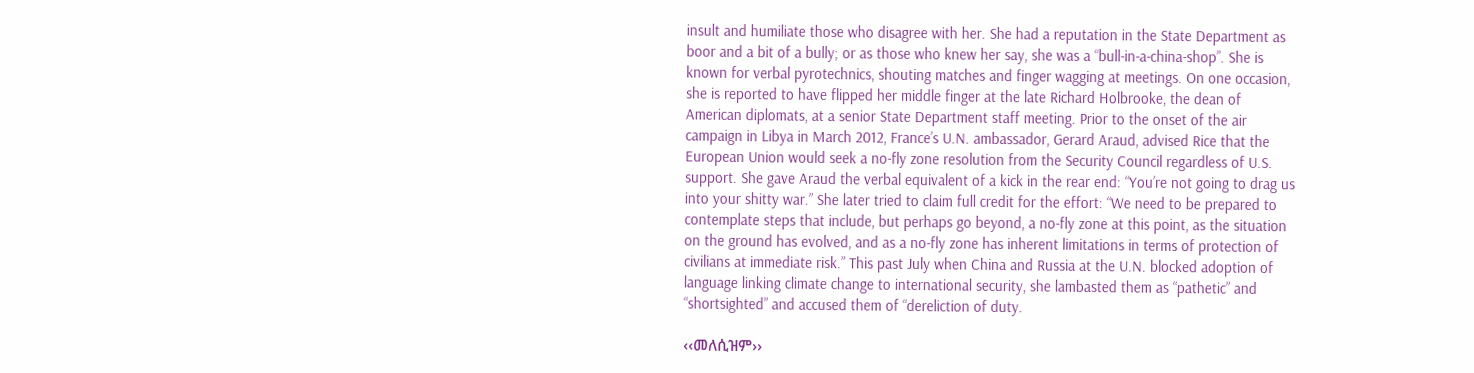insult and humiliate those who disagree with her. She had a reputation in the State Department as boor and a bit of a bully; or as those who knew her say, she was a “bull-in-a-china-shop”. She is known for verbal pyrotechnics, shouting matches and finger wagging at meetings. On one occasion, she is reported to have flipped her middle finger at the late Richard Holbrooke, the dean of American diplomats, at a senior State Department staff meeting. Prior to the onset of the air campaign in Libya in March 2012, France’s U.N. ambassador, Gerard Araud, advised Rice that the European Union would seek a no-fly zone resolution from the Security Council regardless of U.S. support. She gave Araud the verbal equivalent of a kick in the rear end: “You’re not going to drag us into your shitty war.” She later tried to claim full credit for the effort: “We need to be prepared to contemplate steps that include, but perhaps go beyond, a no-fly zone at this point, as the situation on the ground has evolved, and as a no-fly zone has inherent limitations in terms of protection of civilians at immediate risk.” This past July when China and Russia at the U.N. blocked adoption of language linking climate change to international security, she lambasted them as “pathetic” and “shortsighted” and accused them of “dereliction of duty.

‹‹መለሲዝም››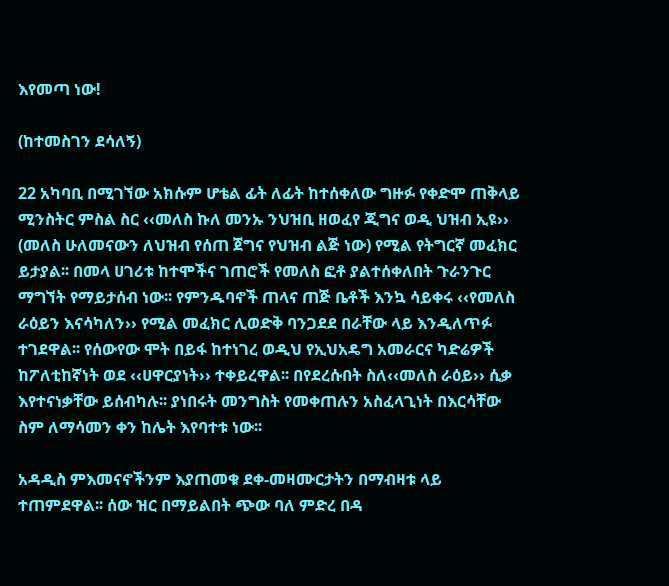እየመጣ ነው!

(ከተመስገን ደሳለኝ)

22 አካባቢ በሚገኘው አክሱም ሆቴል ፊት ለፊት ከተሰቀለው ግዙፉ የቀድሞ ጠቅላይ ሚንስትር ምስል ስር ‹‹መለስ ኩለ መንኡ ንህዝቢ ዘወፈየ ጂግና ወዲ ህዝብ ኢዩ›› (መለስ ሁለመናውን ለህዝብ የሰጠ ጀግና የህዝብ ልጅ ነው) የሚል የትግርኛ መፈክር ይታያል፡፡ በመላ ሀገሪቱ ከተሞችና ገጠሮች የመለስ ፎቶ ያልተሰቀለበት ጉራንጉር ማግኘት የማይታሰብ ነው፡፡ የምንዱባኖች ጠላና ጠጅ ቤቶች እንኳ ሳይቀሩ ‹‹የመለስ ራዕይን እናሳካለን›› የሚል መፈክር ሊወድቅ ባንጋደደ በራቸው ላይ እንዲለጥፉ ተገደዋል፡፡ የሰውየው ሞት በይፋ ከተነገረ ወዲህ የኢህአዴግ አመራርና ካድሬዎች ከፖለቲከኛነት ወደ ‹‹ሀዋርያነት›› ተቀይረዋል፡፡ በየደረሱበት ስለ‹‹መለስ ራዕይ›› ሲቃ እየተናነቃቸው ይሰብካሉ፡፡ ያነበሩት መንግስት የመቀጠሉን አስፈላጊነት በእርሳቸው ስም ለማሳመን ቀን ከሌት እየባተቱ ነው፡፡

አዳዲስ ምእመናኖችንም እያጠመቁ ደቀ-መዛሙርታትን በማብዛቱ ላይ ተጠምደዋል፡፡ ሰው ዝር በማይልበት ጭው ባለ ምድረ በዳ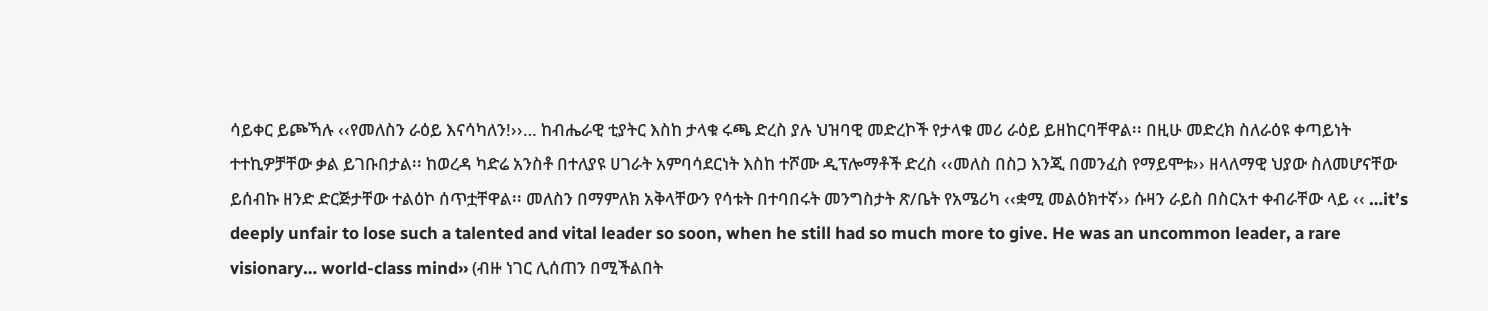ሳይቀር ይጮኻሉ ‹‹የመለስን ራዕይ እናሳካለን!››… ከብሔራዊ ቲያትር እስከ ታላቁ ሩጫ ድረስ ያሉ ህዝባዊ መድረኮች የታላቁ መሪ ራዕይ ይዘከርባቸዋል፡፡ በዚሁ መድረክ ስለራዕዩ ቀጣይነት ተተኪዎቻቸው ቃል ይገቡበታል፡፡ ከወረዳ ካድሬ አንስቶ በተለያዩ ሀገራት አምባሳደርነት እስከ ተሾሙ ዲፕሎማቶች ድረስ ‹‹መለስ በስጋ እንጂ በመንፈስ የማይሞቱ›› ዘላለማዊ ህያው ስለመሆናቸው ይሰብኩ ዘንድ ድርጅታቸው ተልዕኮ ሰጥቷቸዋል፡፡ መለስን በማምለክ አቅላቸውን የሳቱት በተባበሩት መንግስታት ጽ/ቤት የአሜሪካ ‹‹ቋሚ መልዕክተኛ›› ሱዛን ራይስ በስርአተ ቀብራቸው ላይ ‹‹ …it’s deeply unfair to lose such a talented and vital leader so soon, when he still had so much more to give. He was an uncommon leader, a rare visionary… world-class mind›› (ብዙ ነገር ሊሰጠን በሚችልበት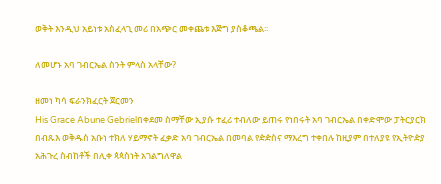ወቅት እንዲህ አይነቱ አስፈላጊ መሪ በአጭር መቀጨቱ እጅግ ያስቆጫል፡፡

ለመሆኑ አባ ገብርኤል ስንት ምላስ አላቸው?

ዘመነ ካሳ ፍራንክፈርት ጀርመን
His Grace Abune Gebrielበቀደመ ስማቸው ኢያሱ ተፈሪ ተብለው ይጠሩ የነበሩት አባ ገብርኤል በቀድሞው ፓትርያርክ በብጹእ ወቅዱስ አቡነ ተክለ ሃይማኖት ፈቃድ አባ ገብርኤል በመባል የዽዽስና ማእረግ ተቀበሉ ከዚያም በተለያዩ የኢትዮዽያ አሕጉረ ስብከቶች በሊቀ ጳጳስነት አገልግለዋል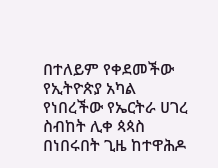በተለይም የቀደመችው የኢትዮጵያ አካል የነበረችው የኤርትራ ሀገረ ስብከት ሊቀ ጳጳስ በነበሩበት ጊዜ ከተዋሕዶ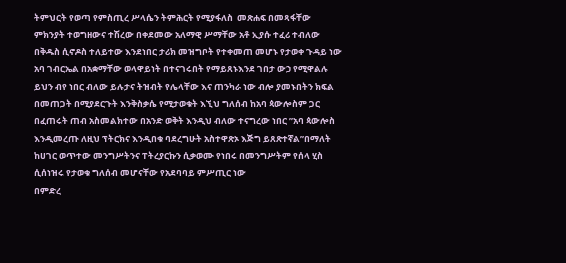ትምህርት የወጣ የምስጢረ ሥላሴን ትምሕርት የሚያፋለስ  መጽሐፍ በመጻፋቸው ምክንያት ተወግዘውና ተሽረው በቀደመው አለማዊ ሥማቸው አቶ ኢያሱ ተፈሪ ተብለው በቅዱስ ሲኖዶስ ተለይተው እንደነበር ታሪክ መዝግቦት የተቀመጠ መሆኑ የታወቀ ጉዳይ ነው
አባ ገብርኤል በአቋማቸው ወላዋይነት በተናገሩበት የማይጸኑእንደ ገበታ ውኃ የሚዋልሉ ይህን ብየ ነበር ብለው ይሉታና ትዝብት የሌላቸው እና ጠንካራ ነው ብሎ ያመኑበትን ክፍል በመጠጋት በሚያደርጉት እንቅስቃሴ የሚታወቁት እኚህ ግለሰብ ከአባ ጳውሎስም ጋር በፈጠሩት ጠብ አስመልክተው በአንድ ወቅት እንዲህ ብለው ተናግረው ነበር ”አባ ጳውሎስ እንዲመረጡ ለዚህ ፕትርክና እንዲበቁ ባደረግሁት አስተዋጽኦ እጅግ ይጸጽተኛል”በማለት ከሀገር ወጥተው መንግሥትንና ፐትረያርኩን ሲቃወሙ የነበሩ በመንግሥትም የሰላ ሂስ ሲሰነዝሩ የታወቁ ግለሰብ መሆናቸው የአደባባይ ምሥጢር ነው
በምድረ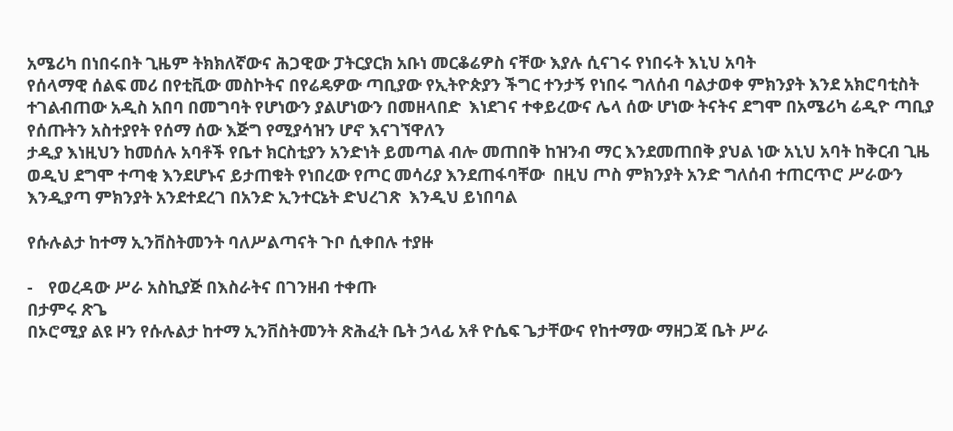አሜሪካ በነበሩበት ጊዜም ትክክለኛውና ሕጋዊው ፓትርያርክ አቡነ መርቆሬዎስ ናቸው እያሉ ሲናገሩ የነበሩት እኒህ አባት
የሰላማዊ ሰልፍ መሪ በየቲቪው መስኮትና በየሬዴዎው ጣቢያው የኢትዮጵያን ችግር ተንታኝ የነበሩ ግለሰብ ባልታወቀ ምክንያት እንደ አክሮባቲስት ተገልብጠው አዲስ አበባ በመግባት የሆነውን ያልሆነውን በመዘላበድ  እነደገና ተቀይረውና ሌላ ሰው ሆነው ትናትና ደግሞ በአሜሪካ ሬዲዮ ጣቢያ የሰጡትን አስተያየት የሰማ ሰው እጅግ የሚያሳዝን ሆኖ እናገኘዋለን
ታዲያ እነዚህን ከመሰሉ አባቶች የቤተ ክርስቲያን አንድነት ይመጣል ብሎ መጠበቅ ከዝንብ ማር እንደመጠበቅ ያህል ነው አኒህ አባት ከቅርብ ጊዜ ወዲህ ደግሞ ተጣቂ እንደሆኑና ይታጠቁት የነበረው የጦር መሳሪያ እንደጠፋባቸው  በዚህ ጦስ ምክንያት አንድ ግለሰብ ተጠርጥሮ ሥራውን እንዲያጣ ምክንያት አንደተደረገ በአንድ ኢንተርኔት ድህረገጽ  እንዲህ ይነበባል

የሱሉልታ ከተማ ኢንቨስትመንት ባለሥልጣናት ጉቦ ሲቀበሉ ተያዙ

-    የወረዳው ሥራ አስኪያጅ በእስራትና በገንዘብ ተቀጡ
በታምሩ ጽጌ
በኦሮሚያ ልዩ ዞን የሱሉልታ ከተማ ኢንቨስትመንት ጽሕፈት ቤት ኃላፊ አቶ ዮሴፍ ጌታቸውና የከተማው ማዘጋጃ ቤት ሥራ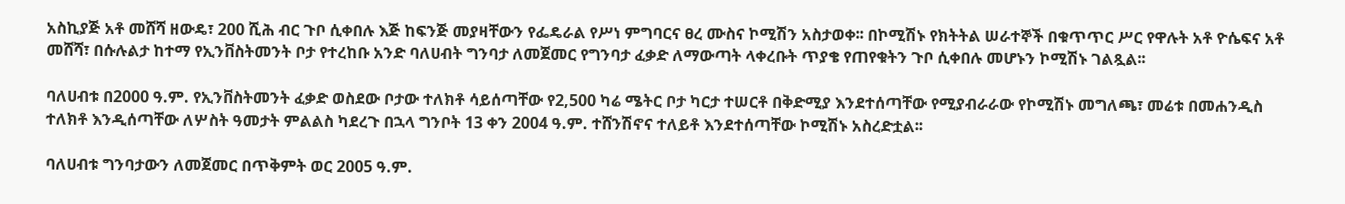አስኪያጅ አቶ መሸሻ ዘውዴ፣ 200 ሺሕ ብር ጉቦ ሲቀበሉ እጅ ከፍንጅ መያዛቸውን የፌዴራል የሥነ ምግባርና ፀረ ሙስና ኮሚሽን አስታወቀ፡፡ በኮሚሽኑ የክትትል ሠራተኞች በቁጥጥር ሥር የዋሉት አቶ ዮሴፍና አቶ መሸሻ፣ በሱሉልታ ከተማ የኢንቨስትመንት ቦታ የተረከቡ አንድ ባለሀብት ግንባታ ለመጀመር የግንባታ ፈቃድ ለማውጣት ላቀረቡት ጥያቄ የጠየቁትን ጉቦ ሲቀበሉ መሆኑን ኮሚሽኑ ገልጿል፡፡

ባለሀብቱ በ2000 ዓ.ም. የኢንቨስትመንት ፈቃድ ወስደው ቦታው ተለክቶ ሳይሰጣቸው የ2,500 ካሬ ሜትር ቦታ ካርታ ተሠርቶ በቅድሚያ እንደተሰጣቸው የሚያብራራው የኮሚሽኑ መግለጫ፣ መሬቱ በመሐንዲስ ተለክቶ እንዲሰጣቸው ለሦስት ዓመታት ምልልስ ካደረጉ በኋላ ግንቦት 13 ቀን 2004 ዓ.ም. ተሸንሽኖና ተለይቶ እንደተሰጣቸው ኮሚሽኑ አስረድቷል፡፡

ባለሀብቱ ግንባታውን ለመጀመር በጥቅምት ወር 2005 ዓ.ም.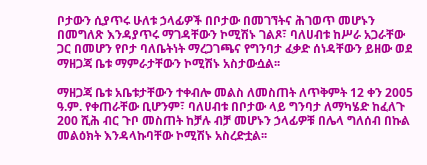ቦታውን ሲያጥሩ ሁለቱ ኃላፊዎች በቦታው በመገኘትና ሕገወጥ መሆኑን በመግለጽ እንዳያጥሩ ማገዳቸውን ኮሚሽኑ ገልጾ፣ ባለሀብቱ ከሥራ አጋራቸው ጋር በመሆን የቦታ ባለቤትነት ማረጋገጫና የግንባታ ፈቃድ ሰነዳቸውን ይዘው ወደ ማዘጋጃ ቤቱ ማምራታቸውን ኮሚሽኑ አስታውሷል፡፡

ማዘጋጃ ቤቱ አቤቱታቸውን ተቀብሎ መልስ ለመስጠት ለጥቅምት 12 ቀን 2005 ዓ.ም. የቀጠራቸው ቢሆንም፣ ባለሀብቱ በቦታው ላይ ግንባታ ለማካሄድ ከፈለጉ 200 ሺሕ ብር ጉቦ መስጠት ከቻሉ ብቻ መሆኑን ኃላፊዎቹ በሌላ ግለሰብ በኩል መልዕክት እንዳላኩባቸው ኮሚሽኑ አስረድቷል፡፡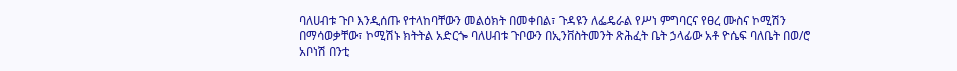ባለሀብቱ ጉቦ እንዲሰጡ የተላከባቸውን መልዕክት በመቀበል፣ ጉዳዩን ለፌዴራል የሥነ ምግባርና የፀረ ሙስና ኮሚሽን በማሳወቃቸው፣ ኮሚሽኑ ክትትል አድርጐ ባለሀብቱ ጉቦውን በኢንቨስትመንት ጽሕፈት ቤት ኃላፊው አቶ ዮሴፍ ባለቤት በወ/ሮ አቦነሽ በንቲ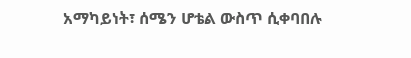አማካይነት፣ ሰሜን ሆቴል ውስጥ ሲቀባበሉ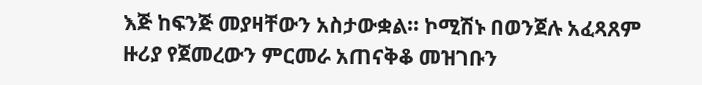እጅ ከፍንጅ መያዛቸውን አስታውቋል፡፡ ኮሚሽኑ በወንጀሉ አፈጻጸም ዙሪያ የጀመረውን ምርመራ አጠናቅቆ መዝገቡን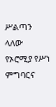ሥልጣን ላለው የኦሮሚያ የሥነ ምግባርና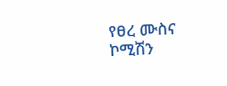የፀረ ሙስና ኮሚሽን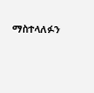ማስተላለፉን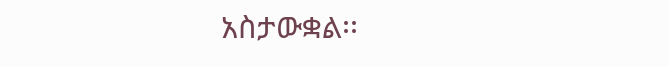አስታውቋል፡፡